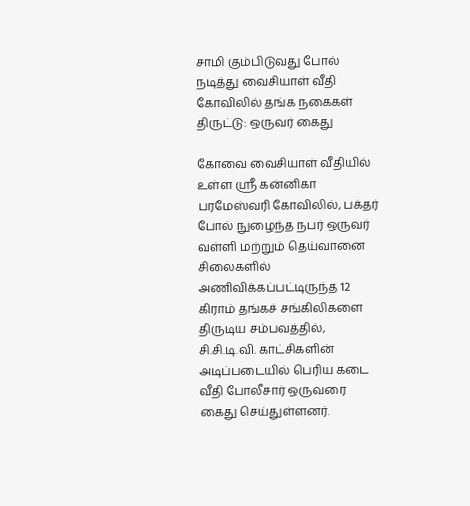சாமி கும்பிடுவது போல் நடித்து வைசியாள் வீதி கோவிலில் தங்க நகைகள் திருட்டு: ஒருவர் கைது

கோவை வைசியாள் வீதியில் உள்ள ஸ்ரீ கன்னிகா பரமேஸ்வரி கோவிலில், பக்தர் போல் நுழைந்த நபர் ஒருவர் வள்ளி மற்றும் தெய்வானை சிலைகளில் அணிவிக்கப்பட்டிருந்த 12 கிராம் தங்கச் சங்கிலிகளை திருடிய சம்பவத்தில், சி.சி.டி.வி. காட்சிகளின் அடிப்படையில் பெரிய கடை வீதி போலீசார் ஒருவரை கைது செய்துள்ளனர்.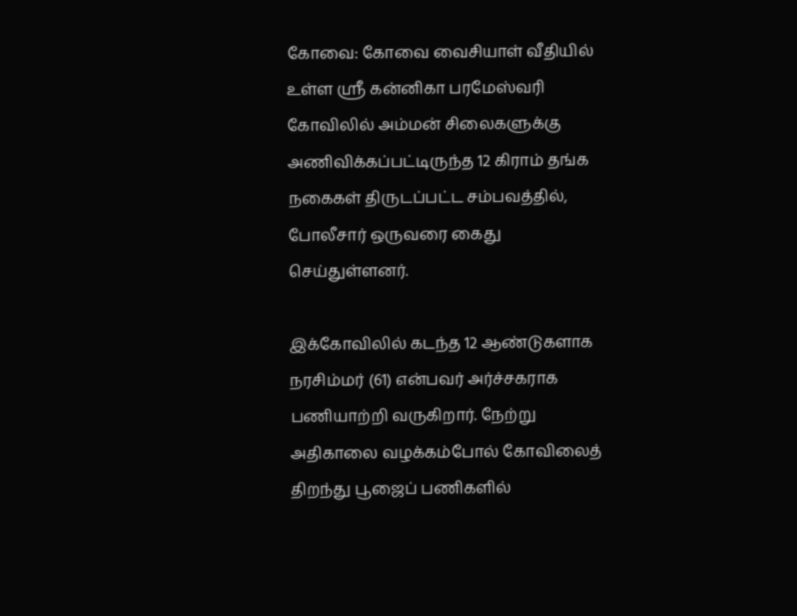கோவை: கோவை வைசியாள் வீதியில் உள்ள ஸ்ரீ கன்னிகா பரமேஸ்வரி கோவிலில் அம்மன் சிலைகளுக்கு அணிவிக்கப்பட்டிருந்த 12 கிராம் தங்க நகைகள் திருடப்பட்ட சம்பவத்தில், போலீசார் ஒருவரை கைது செய்துள்ளனர்.

இக்கோவிலில் கடந்த 12 ஆண்டுகளாக நரசிம்மர் (61) என்பவர் அர்ச்சகராக பணியாற்றி வருகிறார். நேற்று அதிகாலை வழக்கம்போல் கோவிலைத் திறந்து பூஜைப் பணிகளில்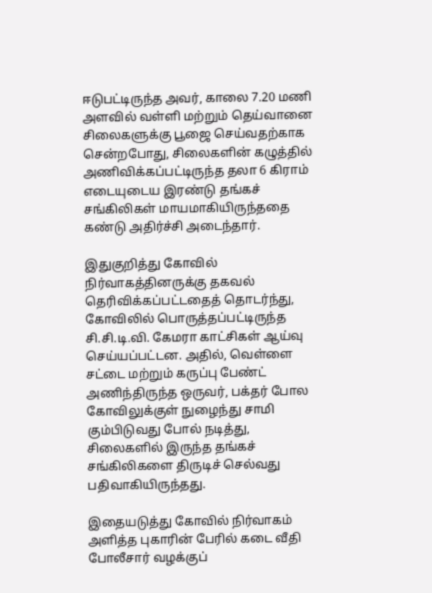ஈடுபட்டிருந்த அவர், காலை 7.20 மணி அளவில் வள்ளி மற்றும் தெய்வானை சிலைகளுக்கு பூஜை செய்வதற்காக சென்றபோது, சிலைகளின் கழுத்தில் அணிவிக்கப்பட்டிருந்த தலா 6 கிராம் எடையுடைய இரண்டு தங்கச் சங்கிலிகள் மாயமாகியிருந்ததை கண்டு அதிர்ச்சி அடைந்தார்.

இதுகுறித்து கோவில் நிர்வாகத்தினருக்கு தகவல் தெரிவிக்கப்பட்டதைத் தொடர்ந்து, கோவிலில் பொருத்தப்பட்டிருந்த சி.சி.டி.வி. கேமரா காட்சிகள் ஆய்வு செய்யப்பட்டன. அதில், வெள்ளை சட்டை மற்றும் கருப்பு பேண்ட் அணிந்திருந்த ஒருவர், பக்தர் போல கோவிலுக்குள் நுழைந்து சாமி கும்பிடுவது போல் நடித்து, சிலைகளில் இருந்த தங்கச் சங்கிலிகளை திருடிச் செல்வது பதிவாகியிருந்தது.

இதையடுத்து கோவில் நிர்வாகம் அளித்த புகாரின் பேரில் கடை வீதி போலீசார் வழக்குப்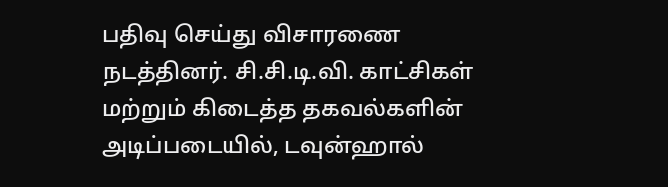பதிவு செய்து விசாரணை நடத்தினர். சி.சி.டி.வி. காட்சிகள் மற்றும் கிடைத்த தகவல்களின் அடிப்படையில், டவுன்ஹால்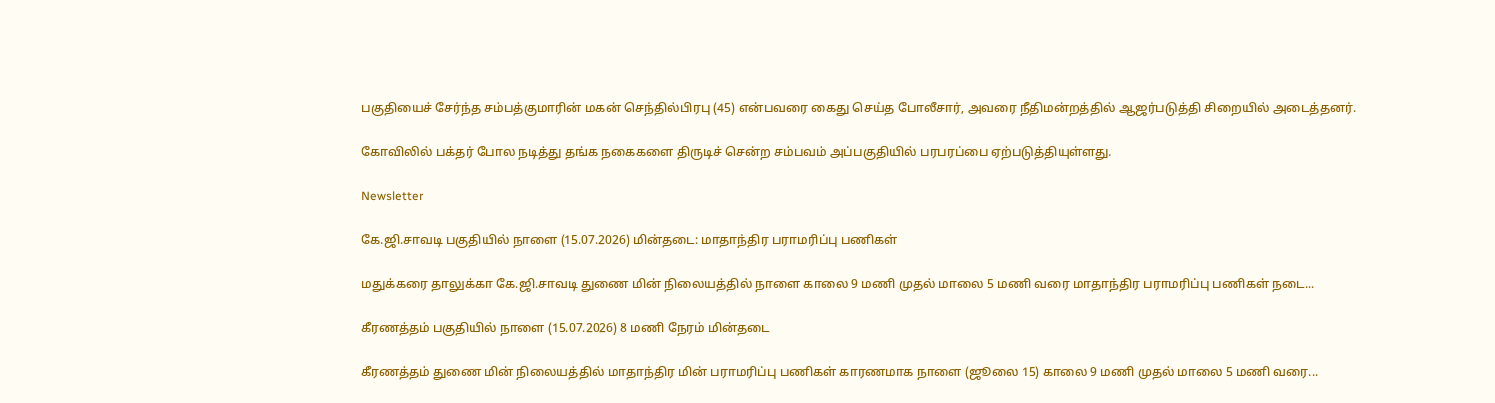பகுதியைச் சேர்ந்த சம்பத்குமாரின் மகன் செந்தில்பிரபு (45) என்பவரை கைது செய்த போலீசார், அவரை நீதிமன்றத்தில் ஆஜர்படுத்தி சிறையில் அடைத்தனர்.

கோவிலில் பக்தர் போல நடித்து தங்க நகைகளை திருடிச் சென்ற சம்பவம் அப்பகுதியில் பரபரப்பை ஏற்படுத்தியுள்ளது.

Newsletter

கே.ஜி.சாவடி பகுதியில் நாளை (15.07.2026) மின்தடை: மாதாந்திர பராமரிப்பு பணிகள்

மதுக்கரை தாலுக்கா கே.ஜி.சாவடி துணை மின் நிலையத்தில் நாளை காலை 9 மணி முதல் மாலை 5 மணி வரை மாதாந்திர பராமரிப்பு பணிகள் நடை...

கீரணத்தம் பகுதியில் நாளை (15.07.2026) 8 மணி நேரம் மின்தடை

கீரணத்தம் துணை மின் நிலையத்தில் மாதாந்திர மின் பராமரிப்பு பணிகள் காரணமாக நாளை (ஜூலை 15) காலை 9 மணி முதல் மாலை 5 மணி வரை...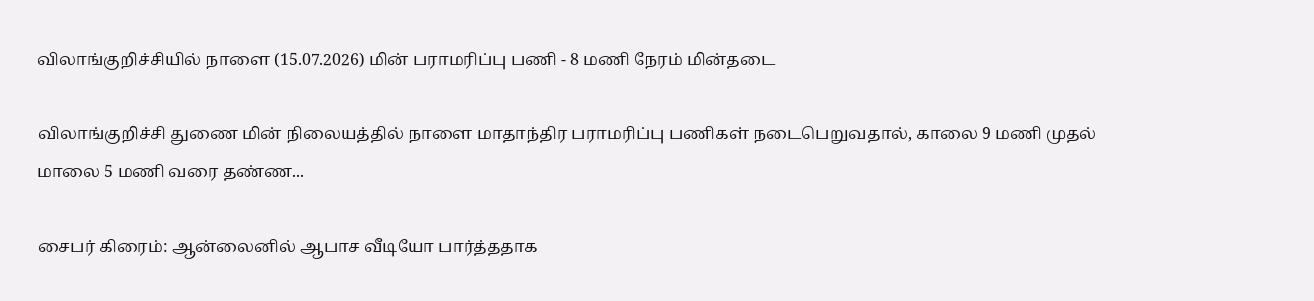விலாங்குறிச்சியில் நாளை (15.07.2026) மின் பராமரிப்பு பணி - 8 மணி நேரம் மின்தடை

விலாங்குறிச்சி துணை மின் நிலையத்தில் நாளை மாதாந்திர பராமரிப்பு பணிகள் நடைபெறுவதால், காலை 9 மணி முதல் மாலை 5 மணி வரை தண்ண...

சைபர் கிரைம்: ஆன்லைனில் ஆபாச வீடியோ பார்த்ததாக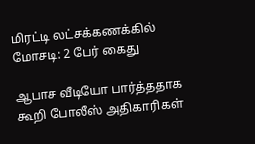மிரட்டி லட்சக்கணக்கில் மோசடி: 2 பேர் கைது

ஆபாச வீடியோ பார்த்ததாக கூறி போலீஸ் அதிகாரிகள்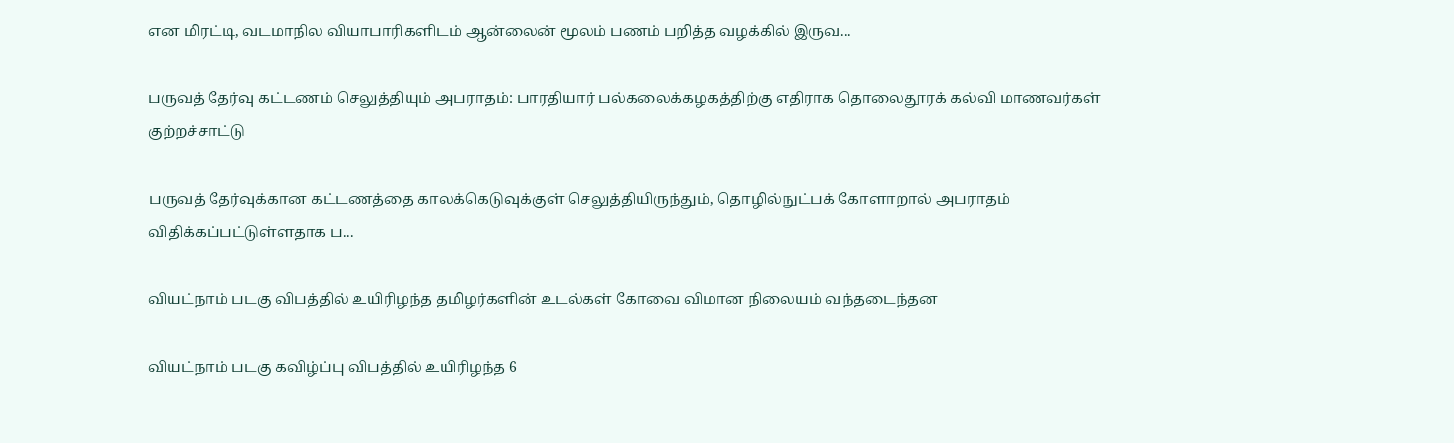என மிரட்டி, வடமாநில வியாபாரிகளிடம் ஆன்லைன் மூலம் பணம் பறித்த வழக்கில் இருவ...

பருவத் தேர்வு கட்டணம் செலுத்தியும் அபராதம்: பாரதியார் பல்கலைக்கழகத்திற்கு எதிராக தொலைதூரக் கல்வி மாணவர்கள் குற்றச்சாட்டு

பருவத் தேர்வுக்கான கட்டணத்தை காலக்கெடுவுக்குள் செலுத்தியிருந்தும், தொழில்நுட்பக் கோளாறால் அபராதம் விதிக்கப்பட்டுள்ளதாக ப...

வியட்நாம் படகு விபத்தில் உயிரிழந்த தமிழர்களின் உடல்கள் கோவை விமான நிலையம் வந்தடைந்தன

வியட்நாம் படகு கவிழ்ப்பு விபத்தில் உயிரிழந்த 6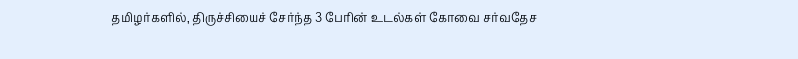தமிழர்களில், திருச்சியைச் சேர்ந்த 3 பேரின் உடல்கள் கோவை சர்வதேச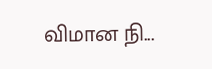விமான நி...